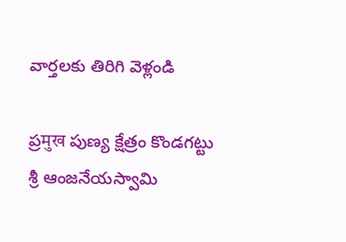వార్తలకు తిరిగి వెళ్లండి

ప్రमुख పుణ్య క్షేత్రం కొండగట్టు శ్రీ ఆంజనేయస్వామి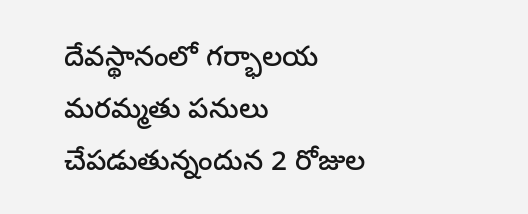దేవస్థానంలో గర్భాలయ మరమ్మతు పనులు చేపడుతున్నందున 2 రోజుల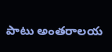పాటు అంతరాలయ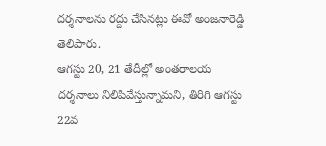దర్శనాలను రద్దు చేసినట్లు ఈవో అంజనారెడ్డి తెలిపారు.
ఆగస్టు 20, 21 తేదీల్లో అంతరాలయ దర్శనాలు నిలిపివేస్తున్నామని, తిరిగి ఆగస్టు 22వ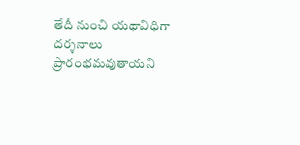తేదీ నుంచి యథావిధిగా దర్శనాలు ప్రారంభమవుతాయని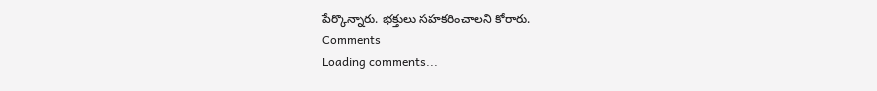పేర్కొన్నారు. భక్తులు సహకరించాలని కోరారు.
Comments
Loading comments...